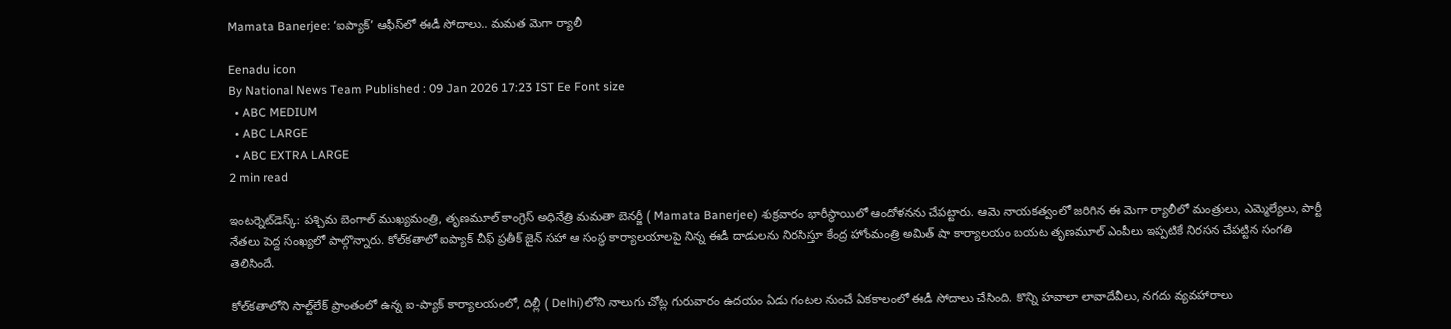Mamata Banerjee: ‘ఐప్యాక్‌’ ఆఫీస్‌లో ఈడీ సోదాలు.. మమత మెగా ర్యాలీ

Eenadu icon
By National News Team Published : 09 Jan 2026 17:23 IST Ee Font size
  • ABC MEDIUM
  • ABC LARGE
  • ABC EXTRA LARGE
2 min read

ఇంటర్నెట్‌డెస్క్‌: పశ్చిమ బెంగాల్ ముఖ్యమంత్రి, తృణమూల్ కాంగ్రెస్ అధినేత్రి మమతా బెనర్జీ ( Mamata Banerjee) శుక్రవారం భారీస్థాయిలో ఆందోళనను చేపట్టారు. ఆమె నాయకత్వంలో జరిగిన ఈ మెగా ర్యాలీలో మంత్రులు, ఎమ్మెల్యేలు, పార్టీ నేతలు పెద్ద సంఖ్యలో పాల్గొన్నారు. కోల్‌కతాలో ఐప్యాక్‌ చీఫ్ ప్రతీక్ జైన్ సహా ఆ సంస్థ కార్యాలయాలపై నిన్న ఈడీ దాడులను నిరసిస్తూ కేంద్ర హోంమంత్రి అమిత్‌ షా కార్యాలయం బయట తృణమూల్ ఎంపీలు ఇప్పటికే నిరసన చేపట్టిన సంగతి తెలిసిందే.

కోల్‌కతాలోని సాల్ట్‌లేక్‌ ప్రాంతంలో ఉన్న ఐ-ప్యాక్‌ కార్యాలయంలో, దిల్లీ ( Delhi)లోని నాలుగు చోట్ల గురువారం ఉదయం ఏడు గంటల నుంచే ఏకకాలంలో ఈడీ సోదాలు చేసింది. కొన్ని హవాలా లావాదేవీలు, నగదు వ్యవహారాలు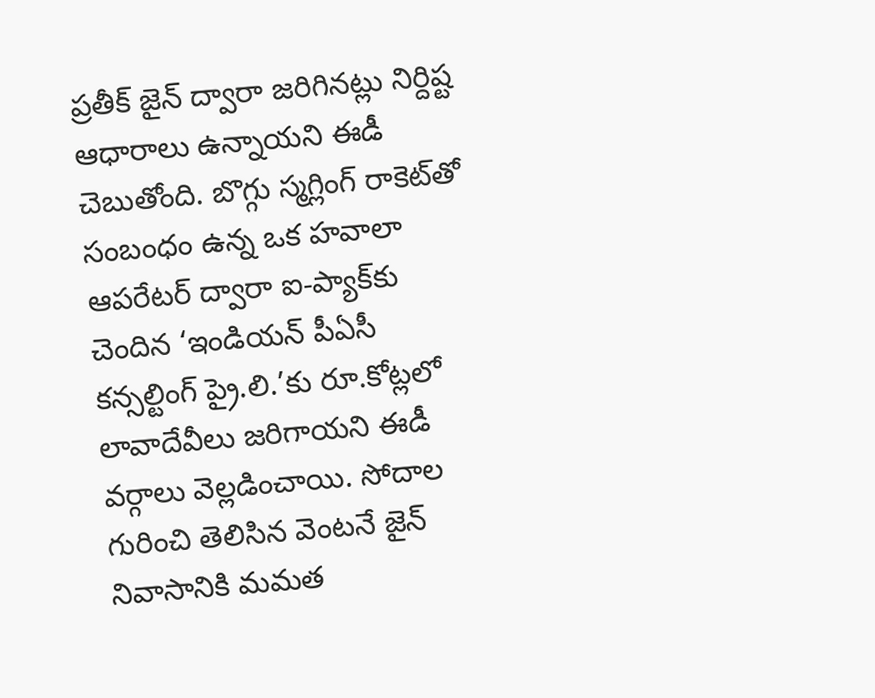ప్రతీక్‌ జైన్‌ ద్వారా జరిగినట్లు నిర్దిష్ట ఆధారాలు ఉన్నాయని ఈడీ చెబుతోంది. బొగ్గు స్మగ్లింగ్‌ రాకెట్‌తో సంబంధం ఉన్న ఒక హవాలా ఆపరేటర్‌ ద్వారా ఐ-ప్యాక్‌కు చెందిన ‘ఇండియన్‌ పీఏసీ కన్సల్టింగ్‌ ప్రై.లి.’కు రూ.కోట్లలో లావాదేవీలు జరిగాయని ఈడీ వర్గాలు వెల్లడించాయి. సోదాల గురించి తెలిసిన వెంటనే జైన్‌ నివాసానికి మమత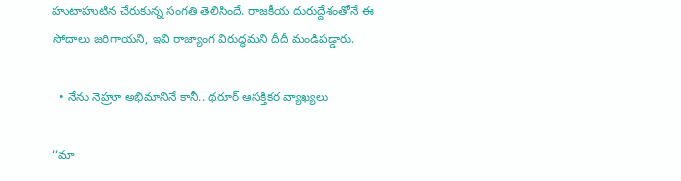హుటాహుటిన చేరుకున్న సంగతి తెలిసిందే. రాజకీయ దురుద్దేశంతోనే ఈ సోదాలు జరిగాయని, ఇవి రాజ్యాంగ విరుద్ధమని దీదీ మండిపడ్డారు.

  • నేను నెహ్రూ అభిమానినే కానీ.. థరూర్‌ ఆసక్తికర వ్యాఖ్యలు

‘‘మా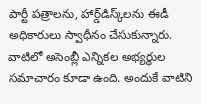పార్టీ పత్రాలను, హార్డ్‌డిస్క్‌లను ఈడీ అధికారులు స్వాధీనం చేసుకున్నారు. వాటిలో అసెంబ్లీ ఎన్నికల అభ్యర్థుల సమాచారం కూడా ఉంది. అందుకే వాటిని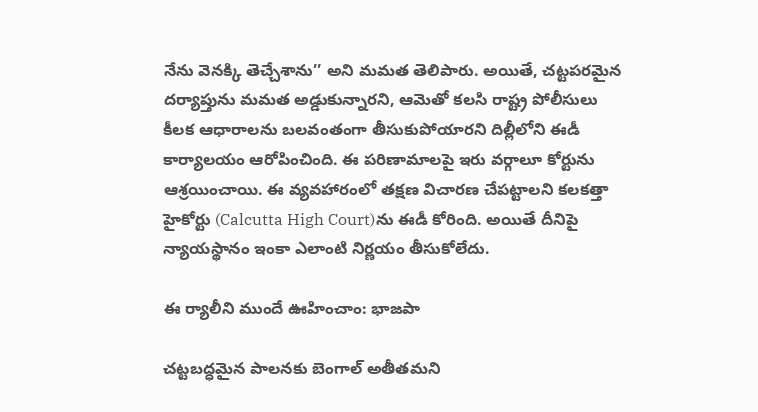నేను వెనక్కి తెచ్చేశాను’’ అని మమత తెలిపారు. అయితే, చట్టపరమైన దర్యాప్తును మమత అడ్డుకున్నారని, ఆమెతో కలసి రాష్ట్ర పోలీసులు కీలక ఆధారాలను బలవంతంగా తీసుకుపోయారని దిల్లీలోని ఈడీ కార్యాలయం ఆరోపించింది. ఈ పరిణామాలపై ఇరు వర్గాలూ కోర్టును ఆశ్రయించాయి. ఈ వ్యవహారంలో తక్షణ విచారణ చేపట్టాలని కలకత్తా హైకోర్టు (Calcutta High Court)ను ఈడీ కోరింది. అయితే దీనిపై న్యాయస్థానం ఇంకా ఎలాంటి నిర్ణయం తీసుకోలేదు.

ఈ ర్యాలీని ముందే ఊహించాం: భాజపా

చట్టబద్ధమైన పాలనకు బెంగాల్ అతీతమని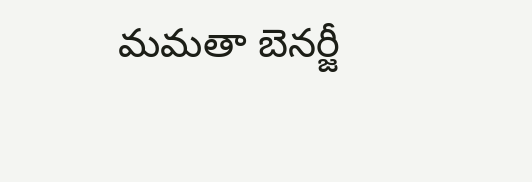మమతా బెనర్జీ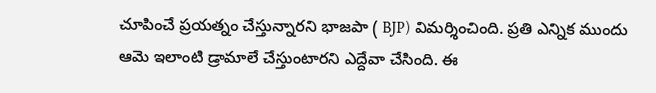చూపించే ప్రయత్నం చేస్తున్నారని భాజపా ( BJP) విమర్శించింది. ప్రతి ఎన్నిక ముందు ఆమె ఇలాంటి డ్రామాలే చేస్తుంటారని ఎద్దేవా చేసింది. ఈ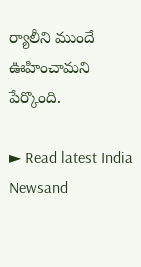ర్యాలీని ముందే ఊహించామని పేర్కొంది.

► Read latest India Newsand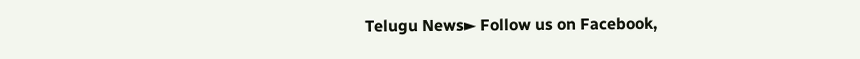Telugu News► Follow us on Facebook,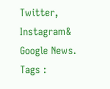Twitter, Instagram& Google News. Tags :